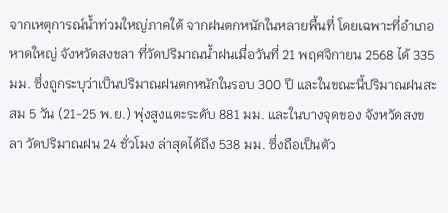จากเหตุการณ์น้ำท่วมใหญ่ภาคใต้ จากฝนตกหนักในหลายพื้นที่ โดยเฉพาะที่อำเภอหาดใหญ่ จังหวัดสงขลา ที่วัดปริมาณน้ำฝนเมื่อวันที่ 21 พฤศจิกายน 2568 ได้ 335 มม. ซึ่งถูกระบุว่าเป็นปริมาณฝนตกหนักในรอบ 300 ปี และในขณะนี้ปริมาณฝนสะสม 5 วัน (21-25 พ.ย.) พุ่งสูงแตะระดับ 881 มม. และในบางจุดของ จังหวัดสงขลา วัดปริมาณฝน 24 ชั่วโมง ล่าสุดได้ถึง 538 มม. ซึ่งถือเป็นตัว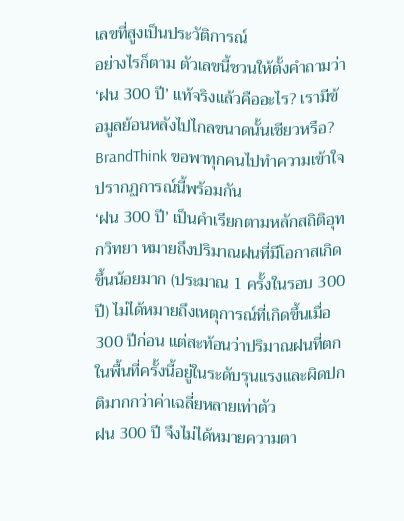เลขที่สูงเป็นประวัติการณ์
อย่างไรก็ตาม ตัวเลขนี้ชวนให้ตั้งคำถามว่า ‘ฝน 300 ปี’ แท้จริงแล้วคืออะไร? เรามีข้อมูลย้อนหลังไปไกลขนาดนั้นเชียวหรือ? BrandThink ขอพาทุกคนไปทำความเข้าใจปรากฏการณ์นี้พร้อมกัน
‘ฝน 300 ปี’ เป็นคำเรียกตามหลักสถิติอุทกวิทยา หมายถึงปริมาณฝนที่มีโอกาสเกิดขึ้นน้อยมาก (ประมาณ 1 ครั้งในรอบ 300 ปี) ไม่ได้หมายถึงเหตุการณ์ที่เกิดขึ้นเมื่อ 300 ปีก่อน แต่สะท้อนว่าปริมาณฝนที่ตกในพื้นที่ครั้งนี้อยู่ในระดับรุนแรงและผิดปกติมากกว่าค่าเฉลี่ยหลายเท่าตัว
ฝน 300 ปี จึงไม่ได้หมายความตา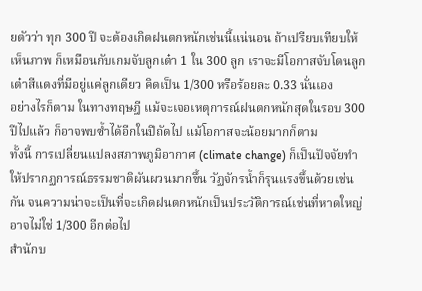ยตัวว่า ทุก 300 ปี จะต้องเกิดฝนตกหนักเช่นนี้แน่นอน ถ้าเปรียบเทียบให้เห็นภาพ ก็เหมือนกับเกมจับลูกเต๋า 1 ใน 300 ลูก เราจะมีโอกาสจับโดนลูกเต๋าสีแดงที่มีอยู่แค่ลูกเดียว คิดเป็น 1/300 หรือร้อยละ 0.33 นั่นเอง
อย่างไรก็ตาม ในทางทฤษฎี แม้จะเจอเหตุการณ์ฝนตกหนักสุดในรอบ 300 ปีไปแล้ว ก็อาจพบซ้ำได้อีกในปีถัดไป แม้โอกาสจะน้อยมากก็ตาม
ทั้งนี้ การเปลี่ยนแปลงสภาพภูมิอากาศ (climate change) ก็เป็นปัจจัยทำให้ปรากฏการณ์ธรรมชาติผันผวนมากขึ้น วัฏจักรน้ำก็รุนแรงขึ้นด้วยเช่นกัน จนความน่าจะเป็นที่จะเกิดฝนตกหนักเป็นประวัติการณ์เช่นที่หาดใหญ่ อาจไม่ใช่ 1/300 อีกต่อไป
สำนักบ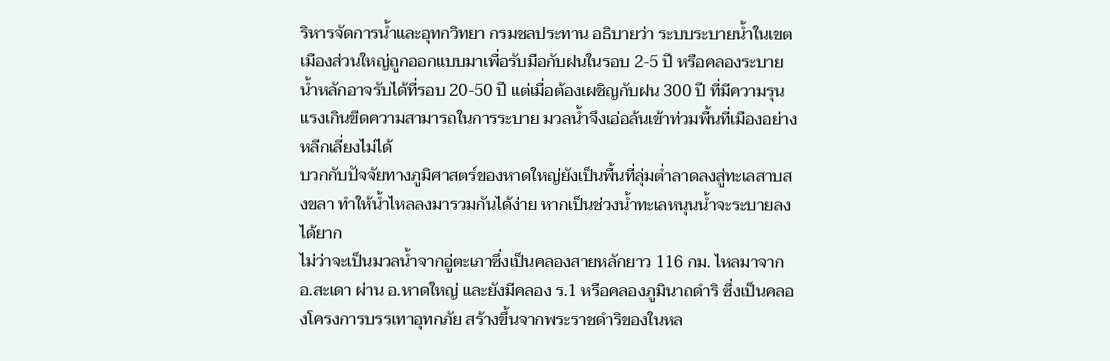ริหารจัดการน้ำและอุทกวิทยา กรมชลประทาน อธิบายว่า ระบบระบายน้ำในเขตเมืองส่วนใหญ่ถูกออกแบบมาเพื่อรับมือกับฝนในรอบ 2-5 ปี หรือคลองระบายน้ำหลักอาจรับได้ที่รอบ 20-50 ปี แต่เมื่อต้องเผชิญกับฝน 300 ปี ที่มีความรุนแรงเกินขีดความสามารถในการระบาย มวลน้ำจึงเอ่อล้นเข้าท่วมพื้นที่เมืองอย่างหลีกเลี่ยงไม่ได้
บวกกับปัจจัยทางภูมิศาสตร์ของหาดใหญ่ยังเป็นพื้นที่ลุ่มต่ำลาดลงสู่ทะเลสาบสงขลา ทำให้น้ำไหลลงมารวมกันได้ง่าย หากเป็นช่วงน้ำทะเลหนุนน้ำจะระบายลงได้ยาก
ไม่ว่าจะเป็นมวลน้ำจากอู่ตะเภาซึ่งเป็นคลองสายหลักยาว 116 กม. ไหลมาจาก อ.สะเดา ผ่าน อ.หาดใหญ่ และยังมีคลอง ร.1 หรือคลองภูมินาถดำริ ซึ่งเป็นคลองโครงการบรรเทาอุทกภัย สร้างขึ้นจากพระราชดำริของในหล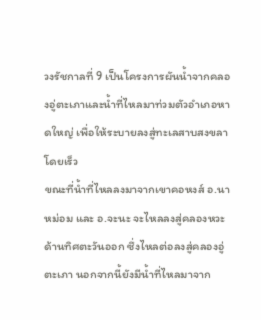วงรัชกาลที่ 9 เป็นโครงการผันน้ำจากคลองอู่ตะเภาและน้ำที่ไหลมาท่วมตัวอำเภอหาดใหญ่ เพื่อให้ระบายลงสู่ทะเลสาบสงขลาโดยเร็ว
ขณะที่น้ำที่ไหลลงมาจากเขาคอหงส์ อ.นาหม่อม และ อ.จะนะ จะไหลลงสู่คลองหวะ ด้านทิศตะวันออก ซึ่งไหลต่อลงสู่คลองอู่ตะเภา นอกจากนี้ยังมีน้ำที่ไหลมาจาก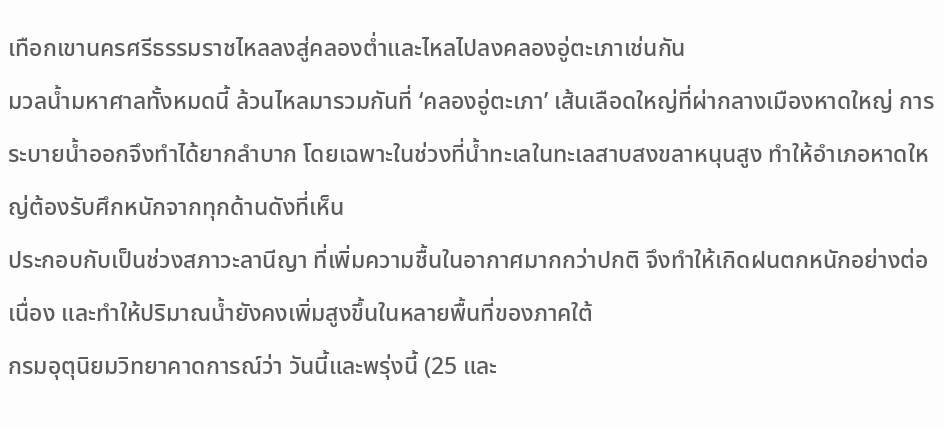เทือกเขานครศรีธรรมราชไหลลงสู่คลองต่ำและไหลไปลงคลองอู่ตะเภาเช่นกัน
มวลน้ำมหาศาลทั้งหมดนี้ ล้วนไหลมารวมกันที่ ‘คลองอู่ตะเภา’ เส้นเลือดใหญ่ที่ผ่ากลางเมืองหาดใหญ่ การระบายน้ำออกจึงทำได้ยากลำบาก โดยเฉพาะในช่วงที่น้ำทะเลในทะเลสาบสงขลาหนุนสูง ทำให้อำเภอหาดใหญ่ต้องรับศึกหนักจากทุกด้านดังที่เห็น
ประกอบกับเป็นช่วงสภาวะลานีญา ที่เพิ่มความชื้นในอากาศมากกว่าปกติ จึงทำให้เกิดฝนตกหนักอย่างต่อเนื่อง และทำให้ปริมาณน้ำยังคงเพิ่มสูงขึ้นในหลายพื้นที่ของภาคใต้
กรมอุตุนิยมวิทยาคาดการณ์ว่า วันนี้และพรุ่งนี้ (25 และ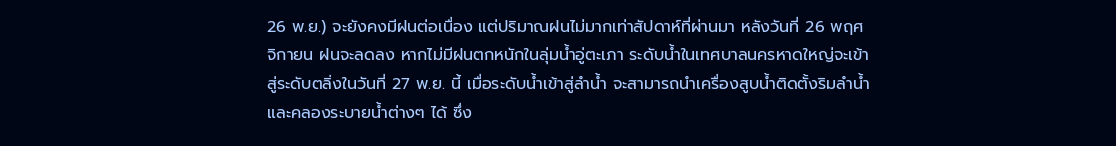26 พ.ย.) จะยังคงมีฝนต่อเนื่อง แต่ปริมาณฝนไม่มากเท่าสัปดาห์ที่ผ่านมา หลังวันที่ 26 พฤศจิกายน ฝนจะลดลง หากไม่มีฝนตกหนักในลุ่มน้ำอู่ตะเภา ระดับน้ำในเทศบาลนครหาดใหญ่จะเข้าสู่ระดับตลิ่งในวันที่ 27 พ.ย. นี้ เมื่อระดับน้ำเข้าสู่ลำน้ำ จะสามารถนำเครื่องสูบน้ำติดตั้งริมลำน้ำและคลองระบายน้ำต่างๆ ได้ ซึ่ง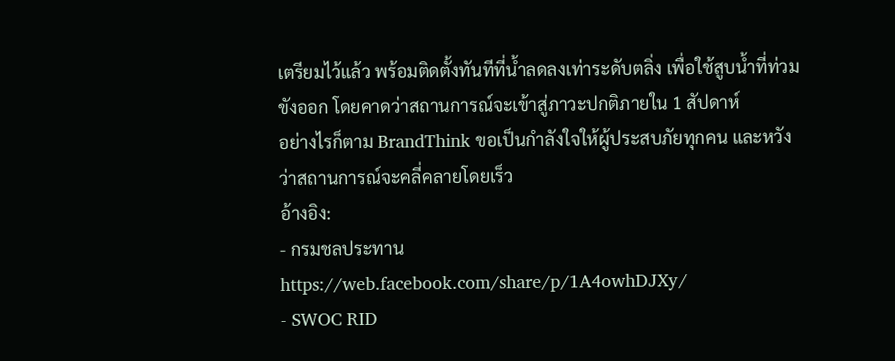เตรียมไว้แล้ว พร้อมติดตั้งทันทีที่น้ำลดลงเท่าระดับตลิ่ง เพื่อใช้สูบน้ำที่ท่วมขังออก โดยคาดว่าสถานการณ์จะเข้าสู่ภาวะปกติภายใน 1 สัปดาห์
อย่างไรก็ตาม BrandThink ขอเป็นกำลังใจให้ผู้ประสบภัยทุกคน และหวังว่าสถานการณ์จะคลี่คลายโดยเร็ว
อ้างอิง:
- กรมชลประทาน https://web.facebook.com/share/p/1A4owhDJXy/
- SWOC RID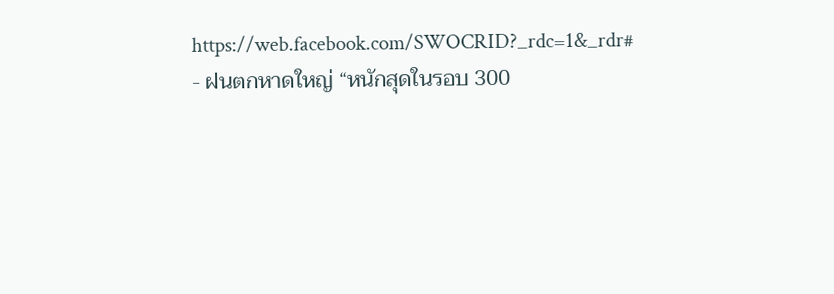https://web.facebook.com/SWOCRID?_rdc=1&_rdr#
- ฝนตกหาดใหญ่ “หนักสุดในรอบ 300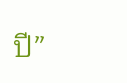ปี”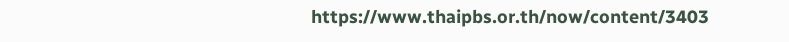https://www.thaipbs.or.th/now/content/3403